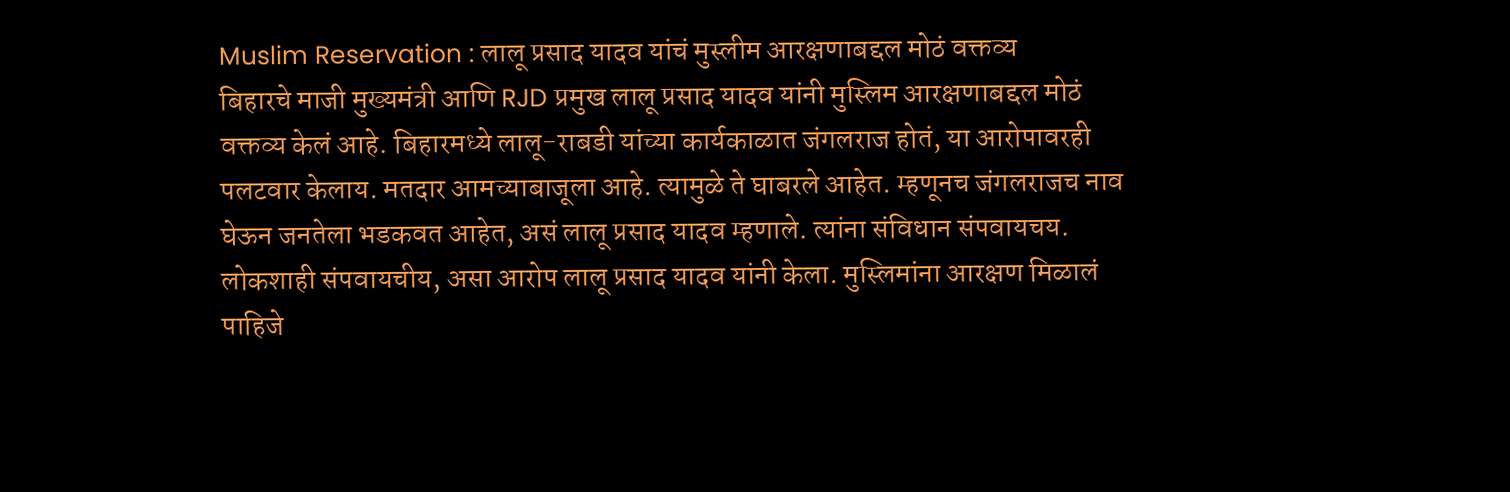Muslim Reservation : लालू प्रसाद यादव यांचं मुस्लीम आरक्षणाबद्दल मोठं वक्तव्य
बिहारचे माजी मुख्यमंत्री आणि RJD प्रमुख लालू प्रसाद यादव यांनी मुस्लिम आरक्षणाबद्दल मोठं वक्तव्य केलं आहे. बिहारमध्ये लालू-राबडी यांच्या कार्यकाळात जंगलराज होतं, या आरोपावरही पलटवार केलाय. मतदार आमच्याबाजूला आहे. त्यामुळे ते घाबरले आहेत. म्हणूनच जंगलराजच नाव घेऊन जनतेला भडकवत आहेत, असं लालू प्रसाद यादव म्हणाले. त्यांना संविधान संपवायचय. लोकशाही संपवायचीय, असा आरोप लालू प्रसाद यादव यांनी केला. मुस्लिमांना आरक्षण मिळालं पाहिजे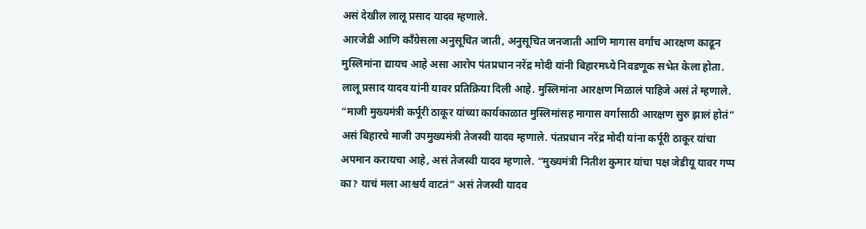असं देखील लालू प्रसाद यादव म्हणाले.
आरजेडी आणि काँग्रेसला अनुसूचित जाती, अनुसूचित जनजाती आणि मागास वर्गाच आरक्षण काढून मुस्लिमांना द्यायच आहे असा आरोप पंतप्रधान नरेंद्र मोदी यांनी बिहारमध्ये निवडणूक सभेत केला होता. लालू प्रसाद यादव यांनी यावर प्रतिक्रिया दिली आहे. मुस्लिमांना आरक्षण मिळालं पाहिजे असं ते म्हणाले. “माजी मुख्यमंत्री कर्पूरी ठाकूर यांच्या कार्यकाळात मुस्लिमांसह मागास वर्गासाठी आरक्षण सुरु झालं होतं” असं बिहारचे माजी उपमुख्यमंत्री तेजस्वी यादव म्हणाले. पंतप्रधान नरेंद्र मोदी यांना कर्पूरी ठाकूर यांचा अपमान करायचा आहे, असं तेजस्वी यादव म्हणाले. “मुख्यमंत्री नितीश कुमार यांचा पक्ष जेडीयू यावर गप्प का? याचं मला आश्चर्य वाटतं” असं तेजस्वी यादव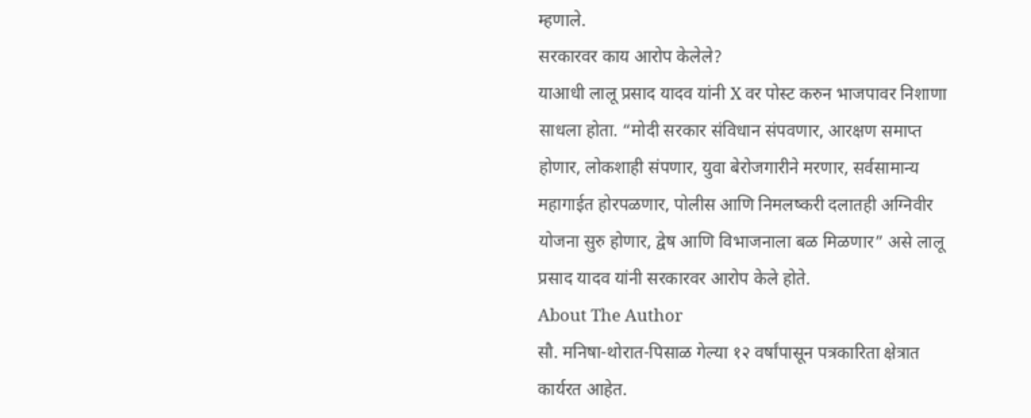म्हणाले.
सरकारवर काय आरोप केलेले?
याआधी लालू प्रसाद यादव यांनी X वर पोस्ट करुन भाजपावर निशाणा साधला होता. “मोदी सरकार संविधान संपवणार, आरक्षण समाप्त होणार, लोकशाही संपणार, युवा बेरोजगारीने मरणार, सर्वसामान्य महागाईत होरपळणार, पोलीस आणि निमलष्करी दलातही अग्निवीर योजना सुरु होणार, द्वेष आणि विभाजनाला बळ मिळणार” असे लालू प्रसाद यादव यांनी सरकारवर आरोप केले होते.
About The Author
सौ. मनिषा-थोरात-पिसाळ गेल्या १२ वर्षांपासून पत्रकारिता क्षेत्रात कार्यरत आहेत.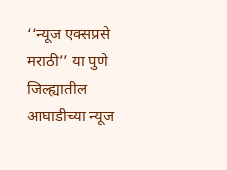‘‘न्यूज एक्सप्रसे मराठी’’ या पुणे जिल्ह्यातील आघाडीच्या न्यूज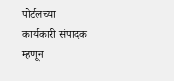पोर्टलच्या कार्यकारी संपादक म्हणून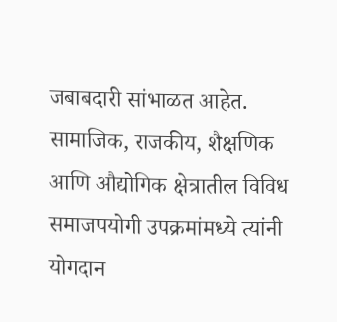जबाबदारी सांभाळत आहेत. सामाजिक, राजकीय, शैक्षणिक आणि औद्योगिक क्षेत्रातील विविध समाजपयोगी उपक्रमांमध्ये त्यांनी योगदान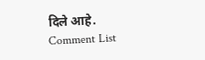दिले आहे.
Comment List